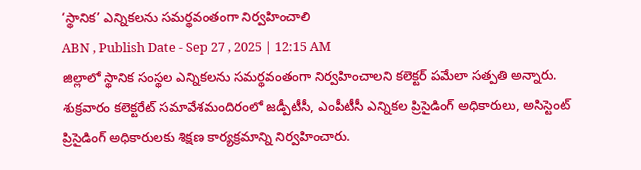‘స్థానిక’ ఎన్నికలను సమర్థవంతంగా నిర్వహించాలి
ABN , Publish Date - Sep 27 , 2025 | 12:15 AM
జిల్లాలో స్థానిక సంస్థల ఎన్నికలను సమర్థవంతంగా నిర్వహించాలని కలెక్టర్ పమేలా సత్పతి అన్నారు. శుక్రవారం కలెక్టరేట్ సమావేశమందిరంలో జడ్పీటీసీ, ఎంపీటీసీ ఎన్నికల ప్రిసైడింగ్ అధికారులు, అసిస్టెంట్ ప్రిసైడింగ్ అధికారులకు శిక్షణ కార్యక్రమాన్ని నిర్వహించారు.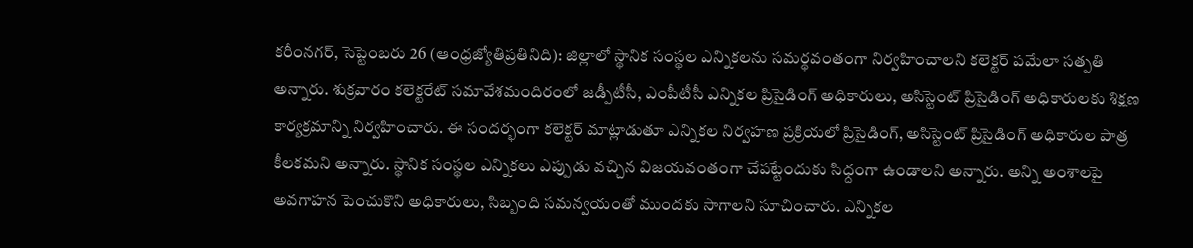కరీంనగర్, సెప్టెంబరు 26 (ఆంధ్రజ్యోతిప్రతినిది): జిల్లాలో స్థానిక సంస్థల ఎన్నికలను సమర్థవంతంగా నిర్వహించాలని కలెక్టర్ పమేలా సత్పతి అన్నారు. శుక్రవారం కలెక్టరేట్ సమావేశమందిరంలో జడ్పీటీసీ, ఎంపీటీసీ ఎన్నికల ప్రిసైడింగ్ అధికారులు, అసిస్టెంట్ ప్రిసైడింగ్ అధికారులకు శిక్షణ కార్యక్రమాన్ని నిర్వహించారు. ఈ సందర్భంగా కలెక్టర్ మాట్లాడుతూ ఎన్నికల నిర్వహణ ప్రక్రియలో ప్రిసైడింగ్, అసిస్టెంట్ ప్రిసైడింగ్ అధికారుల పాత్ర కీలకమని అన్నారు. స్థానిక సంస్థల ఎన్నికలు ఎప్పుడు వచ్చిన విజయవంతంగా చేపట్టేందుకు సిధ్దంగా ఉండాలని అన్నారు. అన్ని అంశాలపై అవగాహన పెంచుకొని అధికారులు, సిబ్బంది సమన్వయంతో ముందకు సాగాలని సూచించారు. ఎన్నికల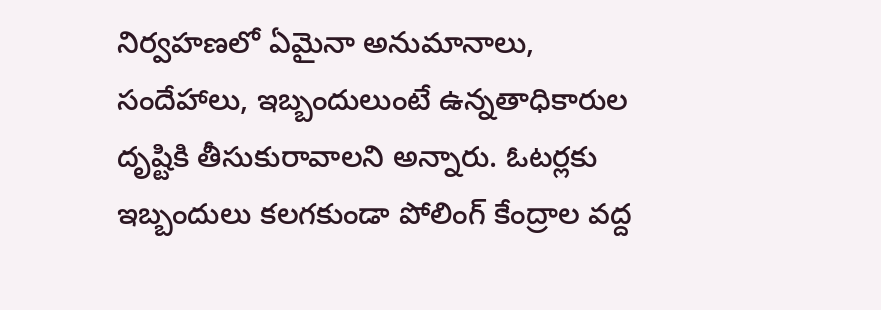నిర్వహణలో ఏమైనా అనుమానాలు, సందేహాలు, ఇబ్బందులుంటే ఉన్నతాధికారుల దృష్టికి తీసుకురావాలని అన్నారు. ఓటర్లకు ఇబ్బందులు కలగకుండా పోలింగ్ కేంద్రాల వద్ద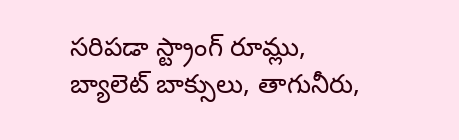సరిపడా స్ట్రాంగ్ రూమ్లు, బ్యాలెట్ బాక్సులు, తాగునీరు,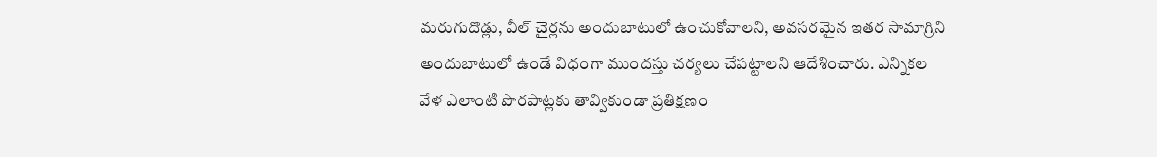మరుగుదొడ్లు, వీల్ చైర్లను అందుబాటులో ఉంచుకోవాలని, అవసరమైన ఇతర సామాగ్రిని అందుబాటులో ఉండే విధంగా ముందస్తు చర్యలు చేపట్టాలని ఆదేశించారు. ఎన్నికల వేళ ఎలాంటి పొరపాట్లకు తావ్వికుండా ప్రతిక్షణం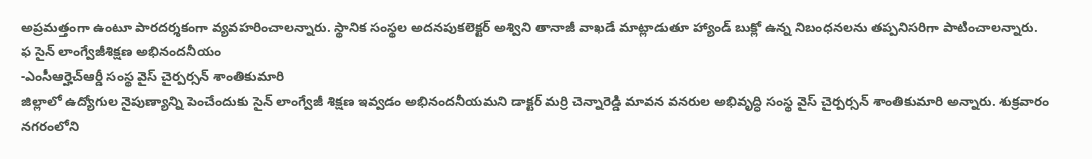అప్రమత్తంగా ఉంటూ పారదర్శకంగా వ్యవహరించాలన్నారు. స్థానిక సంస్థల అదనపుకలెక్టర్ అశ్విని తానాజీ వాఖడే మాట్లాడుతూ హ్యాండ్ బుక్లో ఉన్న నిబంధనలను తప్పనిసరిగా పాటించాలన్నారు.
ఫ సైన్ లాంగ్వేజీశిక్షణ అభినందనీయం
-ఎంసీఆర్హెచ్ఆర్డీ సంస్థ వైస్ చైర్పర్సన్ శాంతికుమారి
జిల్లాలో ఉద్యోగుల నైపుణ్యాన్ని పెంచేందుకు సైన్ లాంగ్వేజీ శిక్షణ ఇవ్వడం అభినందనీయమని డాక్టర్ మర్రి చెన్నారెడ్డి మావన వనరుల అభివృద్ధి సంస్థ వైస్ చైర్పర్సన్ శాంతికుమారి అన్నారు. శుక్రవారం నగరంలోని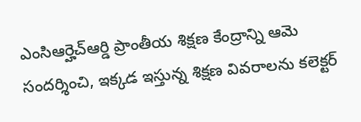ఎంసిఆర్హెచ్ఆర్డి ప్రాంతీయ శిక్షణ కేంద్రాన్ని ఆమె సందర్శించి, ఇక్కడ ఇస్తున్న శిక్షణ వివరాలను కలెక్టర్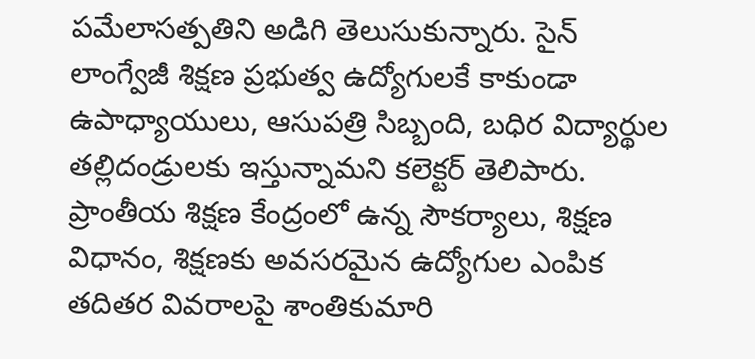పమేలాసత్పతిని అడిగి తెలుసుకున్నారు. సైన్ లాంగ్వేజీ శిక్షణ ప్రభుత్వ ఉద్యోగులకే కాకుండా ఉపాధ్యాయులు, ఆసుపత్రి సిబ్బంది, బధిర విద్యార్థుల తల్లిదండ్రులకు ఇస్తున్నామని కలెక్టర్ తెలిపారు. ప్రాంతీయ శిక్షణ కేంద్రంలో ఉన్న సౌకర్యాలు, శిక్షణ విధానం, శిక్షణకు అవసరమైన ఉద్యోగుల ఎంపిక తదితర వివరాలపై శాంతికుమారి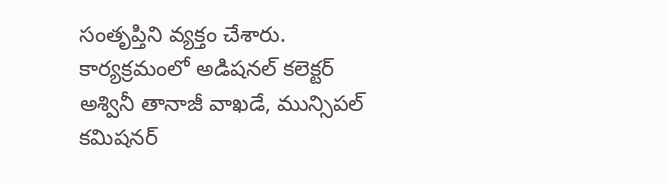సంతృప్తిని వ్యక్తం చేశారు. కార్యక్రమంలో అడిషనల్ కలెక్టర్ అశ్వినీ తానాజీ వాఖడే, మున్సిపల్ కమిషనర్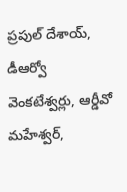ప్రపుల్ దేశాయ్, డీఆర్వో వెంకటేశ్వర్లు, ఆర్డీవో మహేశ్వర్,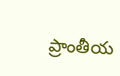ప్రాంతీయ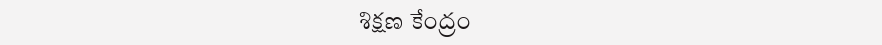శిక్షణ కేంద్రం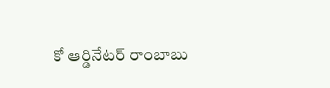కో ఆర్డినేటర్ రాంబాబు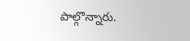పాల్గొన్నారు.